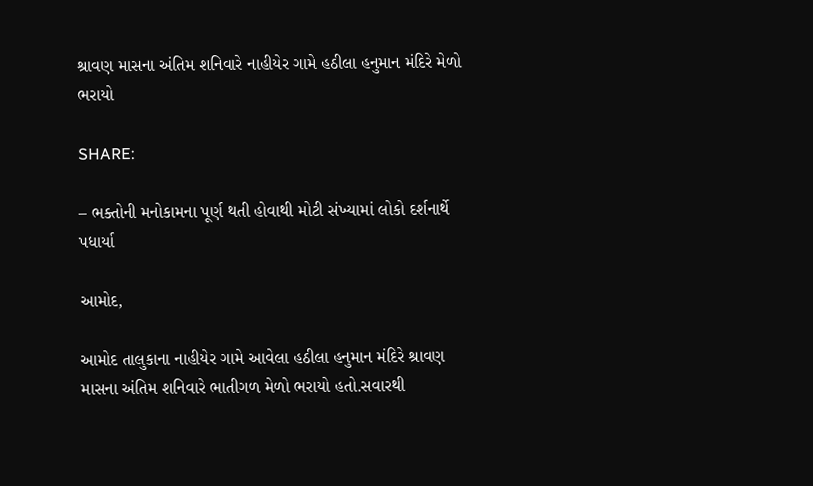શ્રાવણ માસના અંતિમ શનિવારે નાહીયેર ગામે હઠીલા હનુમાન મંદિરે મેળો ભરાયો

SHARE:

– ભક્તોની મનોકામના પૂર્ણ થતી હોવાથી મોટી સંખ્યામાં લોકો દર્શનાર્થે પધાર્યા

આમોદ,

આમોદ તાલુકાના નાહીયેર ગામે આવેલા હઠીલા હનુમાન મંદિરે શ્રાવણ માસના અંતિમ શનિવારે ભાતીગળ મેળો ભરાયો હતો.સવારથી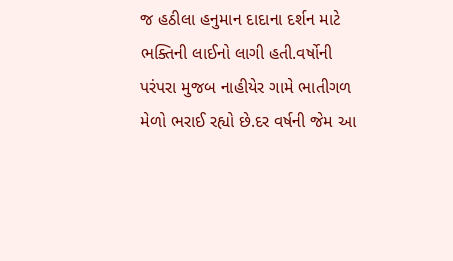જ હઠીલા હનુમાન દાદાના દર્શન માટે ભક્તિની લાઈનો લાગી હતી.વર્ષોની પરંપરા મુજબ નાહીયેર ગામે ભાતીગળ મેળો ભરાઈ રહ્યો છે.દર વર્ષની જેમ આ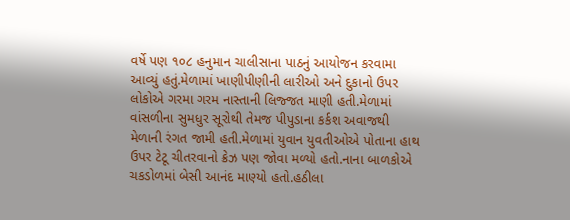વર્ષે પણ ૧૦૮ હનુમાન ચાલીસાના પાઠનું આયોજન કરવામા આવ્યું હતું.મેળામાં ખાણીપીણીની લારીઓ અને દુકાનો ઉપર લોકોએ ગરમા ગરમ નાસ્તાની લિજ્જત માણી હતી.મેળામાં વાંસળીના સુમધુર સૂરોથી તેમજ પીપુડાના કર્કશ અવાજથી મેળાની રંગત જામી હતી.મેળામાં યુવાન યુવતીઓએ પોતાના હાથ ઉપર ટેટૂ ચીતરવાનો ક્રેઝ પણ જોવા મળ્યો હતો.નાના બાળકોએ ચકડોળમાં બેસી આનંદ માણ્યો હતો.હઠીલા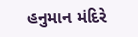હનુમાન મંદિરે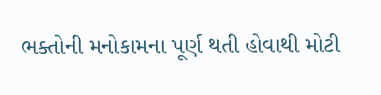ભક્તોની મનોકામના પૂર્ણ થતી હોવાથી મોટી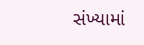સંખ્યામાં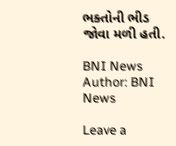ભક્તોની ભીડ જોવા મળી હતી.

BNI News
Author: BNI News

Leave a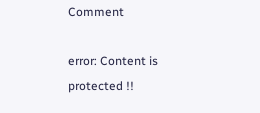Comment

error: Content is protected !!